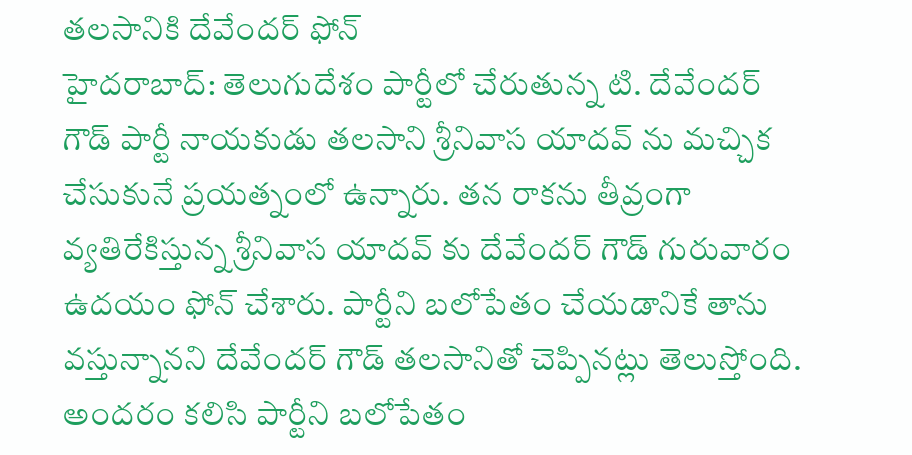తలసానికి దేవేందర్ ఫోన్
హైదరాబాద్: తెలుగుదేశం పార్టీలో చేరుతున్న టి. దేవేందర్ గౌడ్ పార్టీ నాయకుడు తలసాని శ్రీనివాస యాదవ్ ను మచ్చిక చేసుకునే ప్రయత్నంలో ఉన్నారు. తన రాకను తీవ్రంగా వ్యతిరేకిస్తున్న శ్రీనివాస యాదవ్ కు దేవేందర్ గౌడ్ గురువారం ఉదయం ఫోన్ చేశారు. పార్టీని బలోపేతం చేయడానికే తాను వస్తున్నానని దేవేందర్ గౌడ్ తలసానితో చెప్పినట్లు తెలుస్తోంది.
అందరం కలిసి పార్టీని బలోపేతం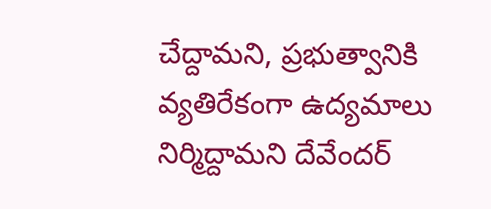చేద్దామని, ప్రభుత్వానికి వ్యతిరేకంగా ఉద్యమాలు నిర్మిద్దామని దేవేందర్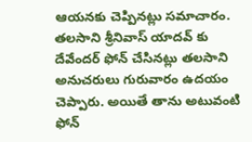ఆయనకు చెప్పినట్లు సమాచారం. తలసాని శ్రీనివాస్ యాదవ్ కు దేవేందర్ ఫోన్ చేసినట్లు తలసాని అనుచరులు గురువారం ఉదయం చెప్పారు. అయితే తాను అటువంటి ఫోన్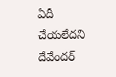ఏదీ చేయలేదని దేవేందర్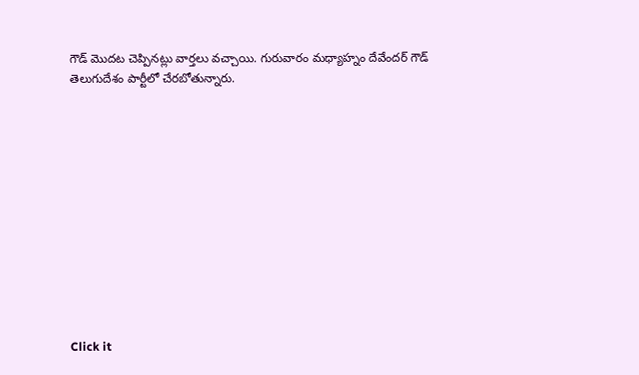గౌడ్ మొదట చెప్పినట్లు వార్తలు వచ్చాయి. గురువారం మధ్యాహ్నం దేవేందర్ గౌడ్ తెలుగుదేశం పార్టీలో చేరబోతున్నారు.












Click it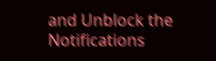and Unblock the Notifications